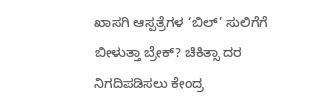ಖಾಸಗಿ ಆಸ್ಪತ್ರೆಗಳ ‘ಬಿಲ್’ ಸುಲಿಗೆಗೆ ಬೀಳುತ್ತಾ ಬ್ರೇಕ್? ಚಿಕಿತ್ಸಾ ದರ ನಿಗದಿಪಡಿಸಲು ಕೇಂದ್ರ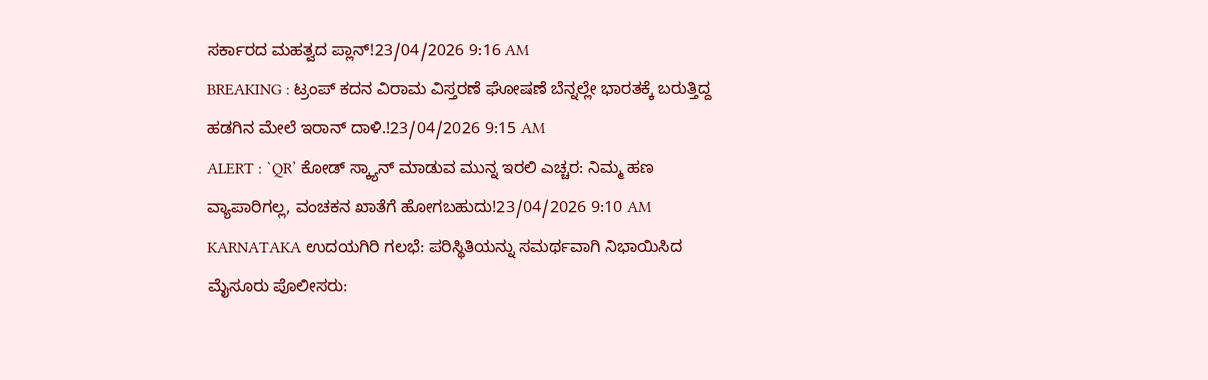ಸರ್ಕಾರದ ಮಹತ್ವದ ಪ್ಲಾನ್!23/04/2026 9:16 AM
BREAKING : ಟ್ರಂಪ್ ಕದನ ವಿರಾಮ ವಿಸ್ತರಣೆ ಘೋಷಣೆ ಬೆನ್ನಲ್ಲೇ ಭಾರತಕ್ಕೆ ಬರುತ್ತಿದ್ದ ಹಡಗಿನ ಮೇಲೆ ಇರಾನ್ ದಾಳಿ.!23/04/2026 9:15 AM
ALERT : `QR’ ಕೋಡ್ ಸ್ಕ್ಯಾನ್ ಮಾಡುವ ಮುನ್ನ ಇರಲಿ ಎಚ್ಚರ: ನಿಮ್ಮ ಹಣ ವ್ಯಾಪಾರಿಗಲ್ಲ, ವಂಚಕನ ಖಾತೆಗೆ ಹೋಗಬಹುದು!23/04/2026 9:10 AM
KARNATAKA ಉದಯಗಿರಿ ಗಲಭೆ: ಪರಿಸ್ಥಿತಿಯನ್ನು ಸಮರ್ಥವಾಗಿ ನಿಭಾಯಿಸಿದ ಮೈಸೂರು ಪೊಲೀಸರು: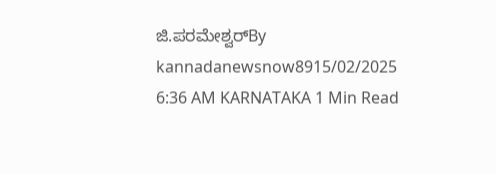ಜಿ.ಪರಮೇಶ್ವರ್By kannadanewsnow8915/02/2025 6:36 AM KARNATAKA 1 Min Read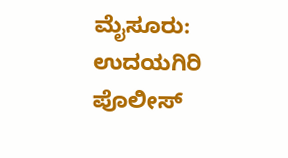ಮೈಸೂರು: ಉದಯಗಿರಿ ಪೊಲೀಸ್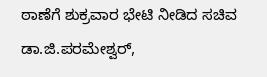ಠಾಣೆಗೆ ಶುಕ್ರವಾರ ಭೇಟಿ ನೀಡಿದ ಸಚಿವ ಡಾ.ಜಿ.ಪರಮೇಶ್ವರ್,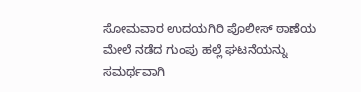ಸೋಮವಾರ ಉದಯಗಿರಿ ಪೊಲೀಸ್ ಠಾಣೆಯ ಮೇಲೆ ನಡೆದ ಗುಂಪು ಹಲ್ಲೆ ಘಟನೆಯನ್ನು ಸಮರ್ಥವಾಗಿ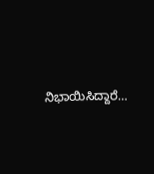ನಿಭಾಯಿಸಿದ್ದಾರೆ…